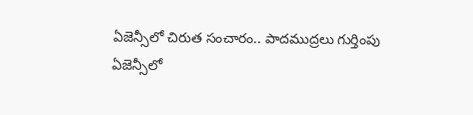ఏజెన్సీలో చిరుత సంచారం.. పాదముద్రలు గుర్తింపు
ఏజెన్సీలో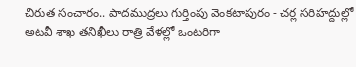చిరుత సంచారం.. పాదముద్రలు గుర్తింపు వెంకటాపురం - చర్ల సరిహద్దుల్లో అటవీ శాఖ తనిఖీలు రాత్రి వేళల్లో ఒంటరిగా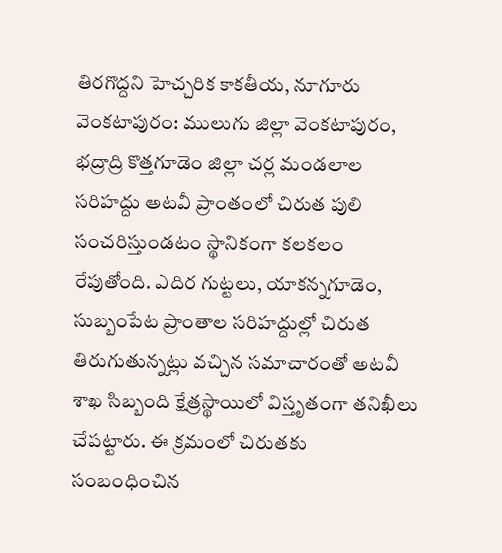తిరగొద్దని హెచ్చరిక కాకతీయ, నూగూరు వెంకటాపురం: ములుగు జిల్లా వెంకటాపురం, భద్రాద్రి కొత్తగూడెం జిల్లా చర్ల మండలాల సరిహద్దు అటవీ ప్రాంతంలో చిరుత పులి సంచరిస్తుండటం స్థానికంగా కలకలం రేపుతోంది. ఎదిర గుట్టలు, యాకన్నగూడెం, సుబ్బంపేట ప్రాంతాల సరిహద్దుల్లో చిరుత తిరుగుతున్నట్లు వచ్చిన సమాచారంతో అటవీ శాఖ సిబ్బంది క్షేత్రస్థాయిలో విస్తృతంగా తనిఖీలు చేపట్టారు. ఈ క్రమంలో చిరుతకు సంబంధించిన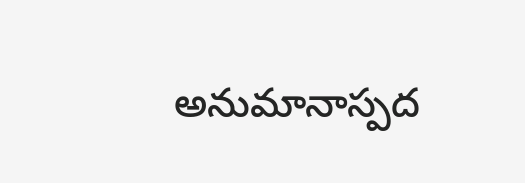అనుమానాస్పద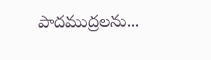పాదముద్రలను...